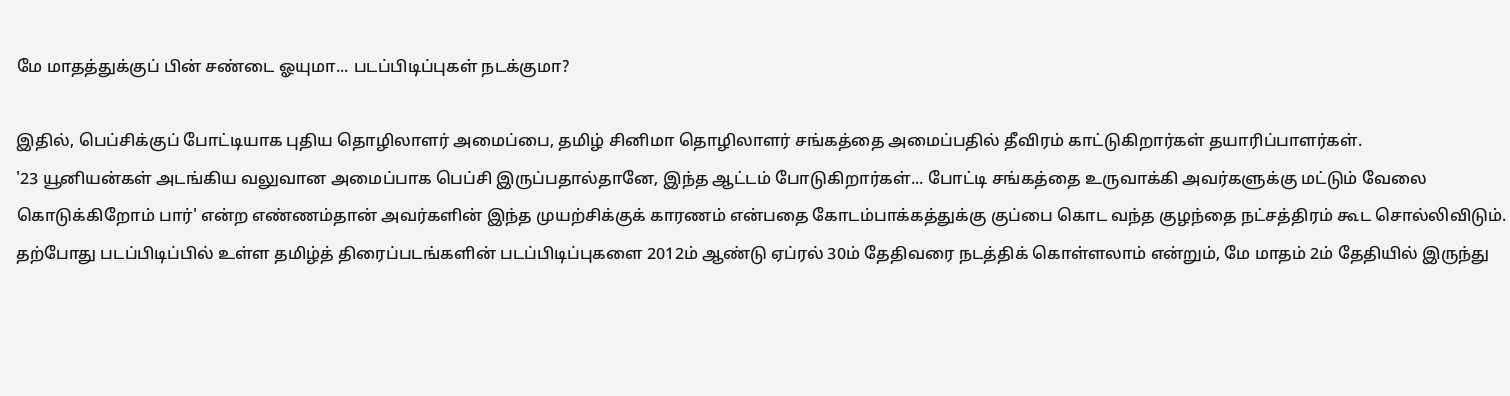மே மாதத்துக்குப் பின் சண்டை ஓயுமா... படப்பிடிப்புகள் நடக்குமா?

இதில், பெப்சிக்குப் போட்டியாக புதிய தொழிலாளர் அமைப்பை, தமிழ் சினிமா தொழிலாளர் சங்கத்தை அமைப்பதில் தீவிரம் காட்டுகிறார்கள் தயாரிப்பாளர்கள்.
'23 யூனியன்கள் அடங்கிய வலுவான அமைப்பாக பெப்சி இருப்பதால்தானே, இந்த ஆட்டம் போடுகிறார்கள்... போட்டி சங்கத்தை உருவாக்கி அவர்களுக்கு மட்டும் வேலை கொடுக்கிறோம் பார்' என்ற எண்ணம்தான் அவர்களின் இந்த முயற்சிக்குக் காரணம் என்பதை கோடம்பாக்கத்துக்கு குப்பை கொட வந்த குழந்தை நட்சத்திரம் கூட சொல்லிவிடும்.
தற்போது படப்பிடிப்பில் உள்ள தமிழ்த் திரைப்படங்களின் படப்பிடிப்புகளை 2012ம் ஆண்டு ஏப்ரல் 30ம் தேதிவரை நடத்திக் கொள்ளலாம் என்றும், மே மாதம் 2ம் தேதியில் இருந்து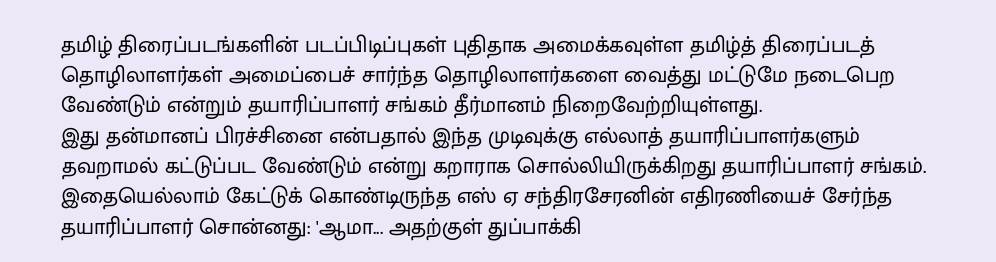தமிழ் திரைப்படங்களின் படப்பிடிப்புகள் புதிதாக அமைக்கவுள்ள தமிழ்த் திரைப்படத் தொழிலாளர்கள் அமைப்பைச் சார்ந்த தொழிலாளர்களை வைத்து மட்டுமே நடைபெற வேண்டும் என்றும் தயாரிப்பாளர் சங்கம் தீர்மானம் நிறைவேற்றியுள்ளது.
இது தன்மானப் பிரச்சினை என்பதால் இந்த முடிவுக்கு எல்லாத் தயாரிப்பாளர்களும் தவறாமல் கட்டுப்பட வேண்டும் என்று கறாராக சொல்லியிருக்கிறது தயாரிப்பாளர் சங்கம்.
இதையெல்லாம் கேட்டுக் கொண்டிருந்த எஸ் ஏ சந்திரசேரனின் எதிரணியைச் சேர்ந்த தயாரிப்பாளர் சொன்னது: 'ஆமா... அதற்குள் துப்பாக்கி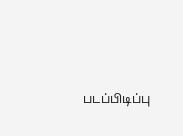படப்பிடிப்பு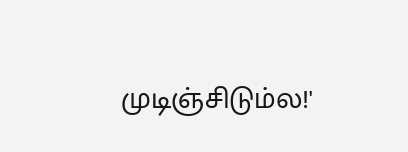முடிஞ்சிடும்ல!'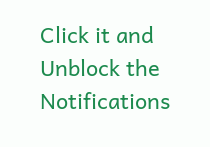Click it and Unblock the Notifications